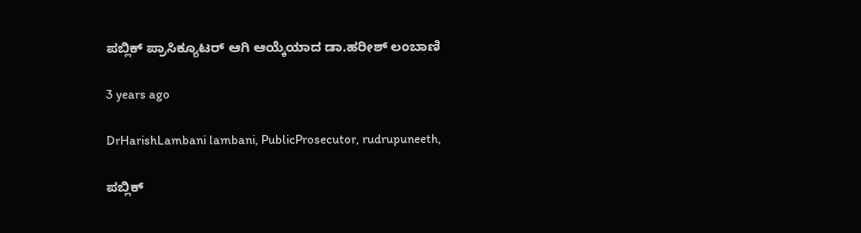ಪಬ್ಲಿಕ್ ಪ್ರಾಸಿಕ್ಯೂಟರ್ ಆಗಿ ಆಯ್ಕೆಯಾದ ಡಾ.ಹರೀಶ್ ಲಂಬಾಣಿ

3 years ago

DrHarishLambani lambani, PublicProsecutor, rudrupuneeth,

ಪಬ್ಲಿಕ್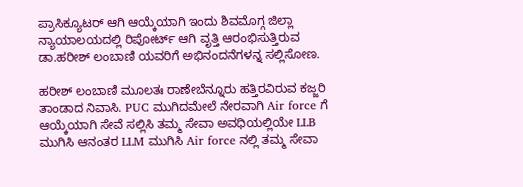ಪ್ರಾಸಿಕ್ಯೂಟರ್ ಆಗಿ ಆಯ್ಕೆಯಾಗಿ ಇಂದು ಶಿವಮೊಗ್ಗ ಜಿಲ್ಲಾ ನ್ಯಾಯಾಲಯದಲ್ಲಿ ರಿಪೋರ್ಟ್ ಆಗಿ ವೃತ್ತಿ ಆರಂಭಿಸುತ್ತಿರುವ ಡಾ.ಹರೀಶ್ ಲಂಬಾಣಿ ಯವರಿಗೆ ಅಭಿನಂದನೆಗಳನ್ನ ಸಲ್ಲಿಸೋಣ.

ಹರೀಶ್ ಲಂಬಾಣಿ ಮೂಲತಃ ರಾಣೇಬೆನ್ನೂರು ಹತ್ತಿರವಿರುವ ಕಜ್ಜರಿ ತಾಂಡಾದ ನಿವಾಸಿ. PUC ಮುಗಿದಮೇಲೆ ನೇರವಾಗಿ Air force ಗೆ ಆಯ್ಕೆಯಾಗಿ ಸೇವೆ ಸಲ್ಲಿಸಿ ತಮ್ಮ ಸೇವಾ ಅವಧಿಯಲ್ಲಿಯೇ LLB ಮುಗಿಸಿ ಆನಂತರ LLM ಮುಗಿಸಿ Air force ನಲ್ಲಿ ತಮ್ಮ ಸೇವಾ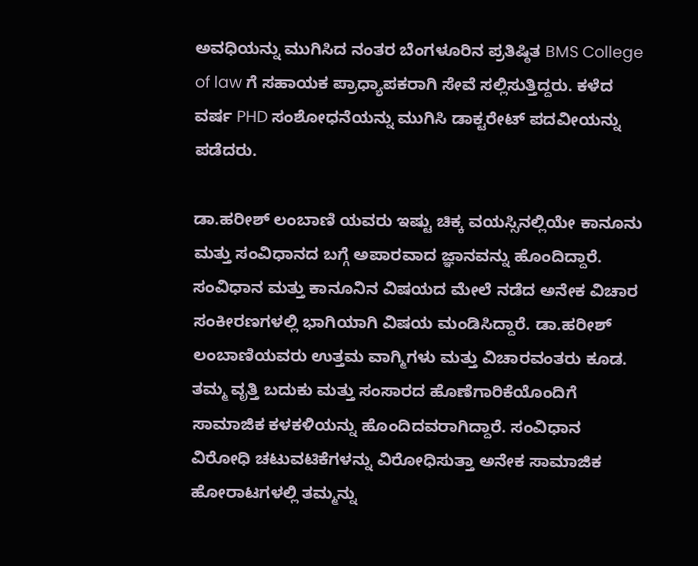ಅವಧಿಯನ್ನು ಮುಗಿಸಿದ ನಂತರ ಬೆಂಗಳೂರಿನ ಪ್ರತಿಷ್ಠಿತ BMS College of law ಗೆ ಸಹಾಯಕ ಪ್ರಾಧ್ಯಾಪಕರಾಗಿ ಸೇವೆ ಸಲ್ಲಿಸುತ್ತಿದ್ದರು. ಕಳೆದ ವರ್ಷ PHD ಸಂಶೋಧನೆಯನ್ನು ಮುಗಿಸಿ ಡಾಕ್ಟರೇಟ್ ಪದವೀಯನ್ನು ಪಡೆದರು.

ಡಾ.ಹರೀಶ್ ಲಂಬಾಣಿ ಯವರು ಇಷ್ಟು ಚಿಕ್ಕ ವಯಸ್ಸಿನಲ್ಲಿಯೇ ಕಾನೂನು ಮತ್ತು ಸಂವಿಧಾನದ ಬಗ್ಗೆ ಅಪಾರವಾದ ಜ್ಞಾನವನ್ನು ಹೊಂದಿದ್ದಾರೆ. ಸಂವಿಧಾನ ಮತ್ತು ಕಾನೂನಿನ ವಿಷಯದ ಮೇಲೆ ನಡೆದ ಅನೇಕ ವಿಚಾರ ಸಂಕೀರಣಗಳಲ್ಲಿ ಭಾಗಿಯಾಗಿ ವಿಷಯ ಮಂಡಿಸಿದ್ದಾರೆ. ಡಾ.ಹರೀಶ್ ಲಂಬಾಣಿಯವರು ಉತ್ತಮ ವಾಗ್ಮಿಗಳು ಮತ್ತು ವಿಚಾರವಂತರು ಕೂಡ. ತಮ್ಮ ವೃತ್ತಿ ಬದುಕು ಮತ್ತು ಸಂಸಾರದ ಹೊಣೆಗಾರಿಕೆಯೊಂದಿಗೆ ಸಾಮಾಜಿಕ ಕಳಕಳಿಯನ್ನು ಹೊಂದಿದವರಾಗಿದ್ದಾರೆ. ಸಂವಿಧಾನ ವಿರೋಧಿ ಚಟುವಟಿಕೆಗಳನ್ನು ವಿರೋಧಿಸುತ್ತಾ ಅನೇಕ ಸಾಮಾಜಿಕ ಹೋರಾಟಗಳಲ್ಲಿ ತಮ್ಮನ್ನು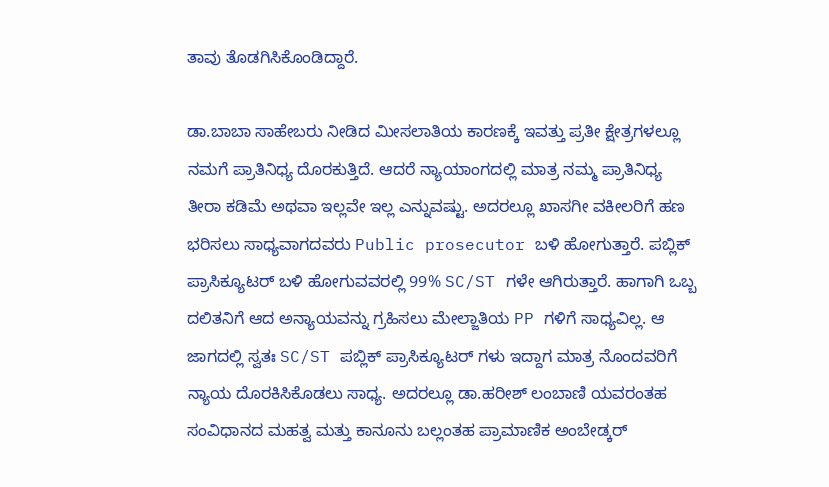ತಾವು ತೊಡಗಿಸಿಕೊಂಡಿದ್ದಾರೆ.

ಡಾ.ಬಾಬಾ ಸಾಹೇಬರು ನೀಡಿದ ಮೀಸಲಾತಿಯ ಕಾರಣಕ್ಕೆ ಇವತ್ತು ಪ್ರತೀ ಕ್ಷೇತ್ರಗಳಲ್ಲೂ ನಮಗೆ ಪ್ರಾತಿನಿಧ್ಯ ದೊರಕುತ್ತಿದೆ. ಆದರೆ ನ್ಯಾಯಾಂಗದಲ್ಲಿ ಮಾತ್ರ ನಮ್ಮ ಪ್ರಾತಿನಿಧ್ಯ ತೀರಾ ಕಡಿಮೆ ಅಥವಾ ಇಲ್ಲವೇ ಇಲ್ಲ ಎನ್ನುವಷ್ಟು. ಅದರಲ್ಲೂ ಖಾಸಗೀ ವಕೀಲರಿಗೆ ಹಣ ಭರಿಸಲು ಸಾಧ್ಯವಾಗದವರು Public prosecutor ಬಳಿ ಹೋಗುತ್ತಾರೆ. ಪಬ್ಲಿಕ್ ಪ್ರಾಸಿಕ್ಯೂಟರ್ ಬಳಿ ಹೋಗುವವರಲ್ಲಿ 99% SC/ST ಗಳೇ ಆಗಿರುತ್ತಾರೆ. ಹಾಗಾಗಿ ಒಬ್ಬ ದಲಿತನಿಗೆ ಆದ ಅನ್ಯಾಯವನ್ನು ಗ್ರಹಿಸಲು ಮೇಲ್ಜಾತಿಯ PP ಗಳಿಗೆ ಸಾಧ್ಯವಿಲ್ಲ. ಆ ಜಾಗದಲ್ಲಿ ಸ್ವತಃ SC/ST ಪಬ್ಲಿಕ್ ಪ್ರಾಸಿಕ್ಯೂಟರ್ ಗಳು ಇದ್ದಾಗ ಮಾತ್ರ ನೊಂದವರಿಗೆ ನ್ಯಾಯ ದೊರಕಿಸಿಕೊಡಲು ಸಾಧ್ಯ. ಅದರಲ್ಲೂ ಡಾ.ಹರೀಶ್ ಲಂಬಾಣಿ ಯವರಂತಹ ಸಂವಿಧಾನದ ಮಹತ್ವ ಮತ್ತು ಕಾನೂನು ಬಲ್ಲಂತಹ ಪ್ರಾಮಾಣಿಕ ಅಂಬೇಡ್ಕರ್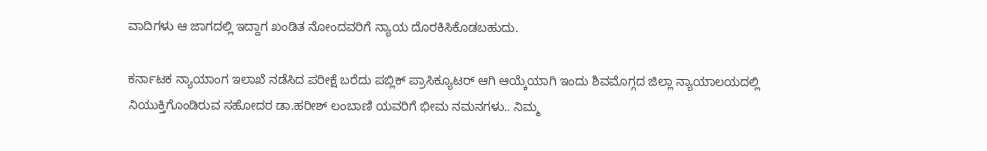ವಾದಿಗಳು ಆ ಜಾಗದಲ್ಲಿ ಇದ್ದಾಗ ಖಂಡಿತ ನೋಂದವರಿಗೆ ನ್ಯಾಯ ದೊರಕಿಸಿಕೊಡಬಹುದು.

ಕರ್ನಾಟಕ ನ್ಯಾಯಾಂಗ ಇಲಾಖೆ ನಡೆಸಿದ ಪರೀಕ್ಷೆ ಬರೆದು ಪಬ್ಲಿಕ್ ಪ್ರಾಸಿಕ್ಯೂಟರ್ ಆಗಿ ಆಯ್ಕೆಯಾಗಿ ಇಂದು ಶಿವಮೊಗ್ಗದ ಜಿಲ್ಲಾ ನ್ಯಾಯಾಲಯದಲ್ಲಿ ನಿಯುಕ್ತಿಗೊಂಡಿರುವ ಸಹೋದರ ಡಾ.ಹರೀಶ್ ಲಂಬಾಣಿ ಯವರಿಗೆ ಭೀಮ ನಮನಗಳು.. ನಿಮ್ಮ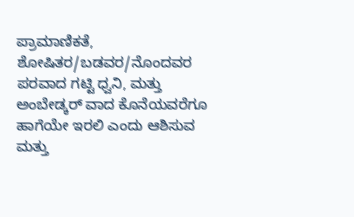ಪ್ರಾಮಾಣಿಕತೆ, ಶೋಷಿತರ/ಬಡವರ/ನೊಂದವರ ಪರವಾದ ಗಟ್ಟಿ ಧ್ವನಿ, ಮತ್ತು ಅಂಬೇಡ್ಕರ್ ವಾದ ಕೊನೆಯವರೆಗೂ ಹಾಗೆಯೇ ಇರಲಿ ಎಂದು ಆಶಿಸುವ ಮತ್ತು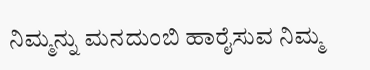ನಿಮ್ಮನ್ನು ಮನದುಂಬಿ ಹಾರೈಸುವ ನಿಮ್ಮ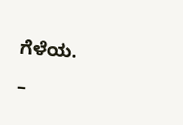ಗೆಳೆಯ.

–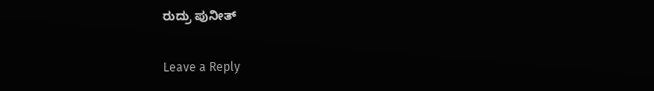ರುದ್ರು ಪುನೀತ್

Leave a Reply